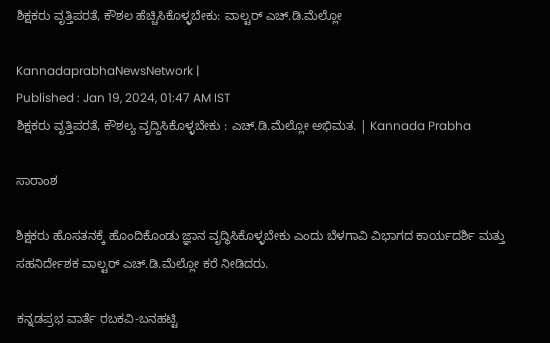ಶಿಕ್ಷಕರು ವೃತ್ತಿಪರತೆ, ಕೌಶಲ ಹೆಚ್ಚಿಸಿಕೊಳ್ಳಬೇಕು: ವಾಲ್ಟರ್ ಎಚ್.ಡಿ.ಮೆಲ್ಲೋ

KannadaprabhaNewsNetwork |
Published : Jan 19, 2024, 01:47 AM IST
ಶಿಕ್ಷಕರು ವೃತ್ತಿಪರತೆ, ಕೌಶಲ್ಯ ವೃದ್ದಿಸಿಕೊಳ್ಳಬೇಕು : ಎಚ್.ಡಿ.ಮೆಲ್ಲೋ ಅಭಿಮತ. | Kannada Prabha

ಸಾರಾಂಶ

ಶಿಕ್ಷಕರು ಹೊಸತನಕ್ಕೆ ಹೊಂದಿಕೊಂಡು ಜ್ಞಾನ ವೃದ್ಧಿಸಿಕೊಳ್ಳಬೇಕು ಎಂದು ಬೆಳಗಾವಿ ವಿಭಾಗದ ಕಾರ್ಯದರ್ಶಿ ಮತ್ತು ಸಹನಿರ್ದೇಶಕ ವಾಲ್ಟರ್ ಎಚ್.ಡಿ.ಮೆಲ್ಲೋ ಕರೆ ನೀಡಿದರು.

ಕನ್ನಡಪ್ರಭ ವಾರ್ತೆ ರಬಕವಿ-ಬನಹಟ್ಟಿ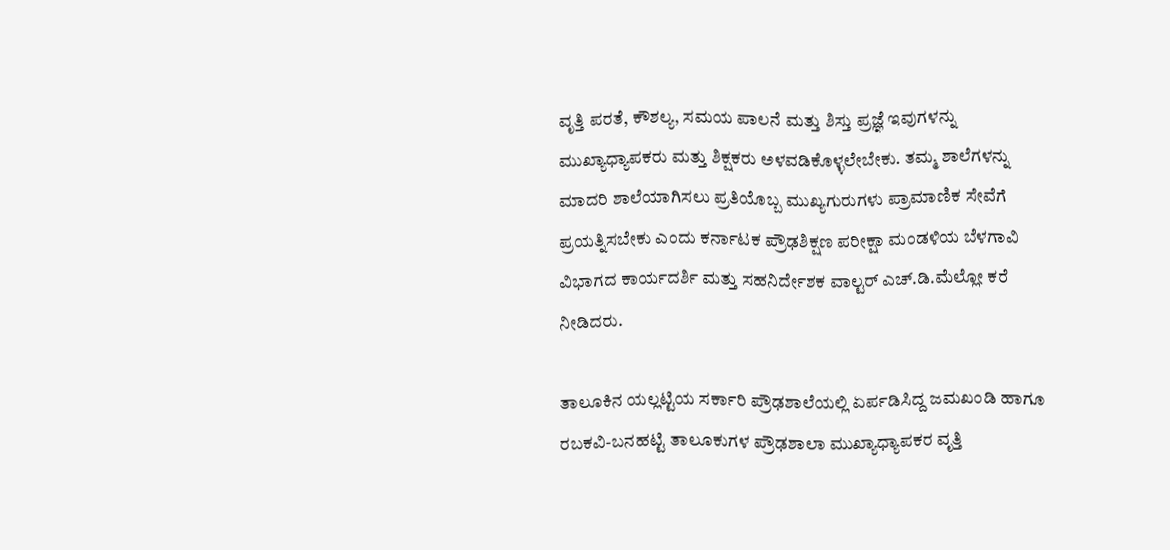ವೃತ್ತಿ ಪರತೆ, ಕೌಶಲ್ಯ, ಸಮಯ ಪಾಲನೆ ಮತ್ತು ಶಿಸ್ತು ಪ್ರಜ್ಞೆ ಇವುಗಳನ್ನು ಮುಖ್ಯಾಧ್ಯಾಪಕರು ಮತ್ತು ಶಿಕ್ಷಕರು ಅಳವಡಿಕೊಳ್ಳಲೇಬೇಕು. ತಮ್ಮ ಶಾಲೆಗಳನ್ನು ಮಾದರಿ ಶಾಲೆಯಾಗಿಸಲು ಪ್ರತಿಯೊಬ್ಬ ಮುಖ್ಯಗುರುಗಳು ಪ್ರಾಮಾಣಿಕ ಸೇವೆಗೆ ಪ್ರಯತ್ನಿಸಬೇಕು ಎಂದು ಕರ್ನಾಟಕ ಪ್ರೌಢಶಿಕ್ಷಣ ಪರೀಕ್ಷಾ ಮಂಡಳಿಯ ಬೆಳಗಾವಿ ವಿಭಾಗದ ಕಾರ್ಯದರ್ಶಿ ಮತ್ತು ಸಹನಿರ್ದೇಶಕ ವಾಲ್ಟರ್ ಎಚ್.ಡಿ.ಮೆಲ್ಲೋ ಕರೆ ನೀಡಿದರು.

ತಾಲೂಕಿನ ಯಲ್ಲಟ್ಟಿಯ ಸರ್ಕಾರಿ ಪ್ರೌಢಶಾಲೆಯಲ್ಲಿ ಏರ್ಪಡಿಸಿದ್ದ ಜಮಖಂಡಿ ಹಾಗೂ ರಬಕವಿ-ಬನಹಟ್ಟಿ ತಾಲೂಕುಗಳ ಪ್ರೌಢಶಾಲಾ ಮುಖ್ಯಾಧ್ಯಾಪಕರ ವೃತ್ತಿ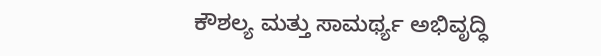ಕೌಶಲ್ಯ ಮತ್ತು ಸಾಮರ್ಥ್ಯ ಅಭಿವೃದ್ಧಿ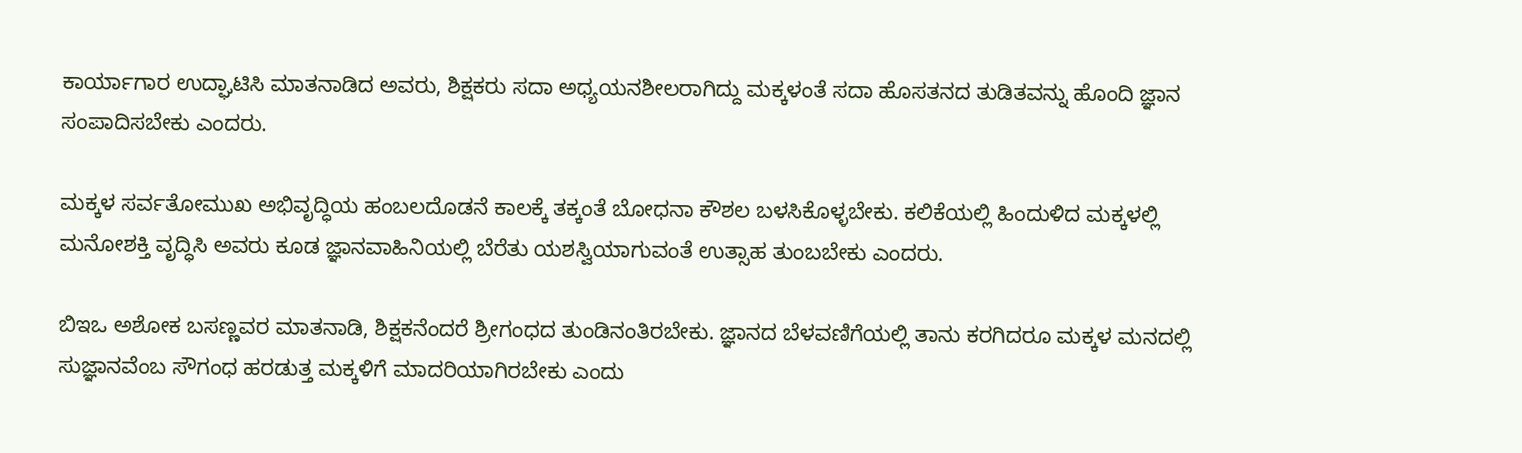ಕಾರ್ಯಾಗಾರ ಉದ್ಘಾಟಿಸಿ ಮಾತನಾಡಿದ ಅವರು, ಶಿಕ್ಷಕರು ಸದಾ ಅಧ್ಯಯನಶೀಲರಾಗಿದ್ದು ಮಕ್ಕಳಂತೆ ಸದಾ ಹೊಸತನದ ತುಡಿತವನ್ನು ಹೊಂದಿ ಜ್ಞಾನ ಸಂಪಾದಿಸಬೇಕು ಎಂದರು.

ಮಕ್ಕಳ ಸರ್ವತೋಮುಖ ಅಭಿವೃದ್ಧಿಯ ಹಂಬಲದೊಡನೆ ಕಾಲಕ್ಕೆ ತಕ್ಕಂತೆ ಬೋಧನಾ ಕೌಶಲ ಬಳಸಿಕೊಳ್ಳಬೇಕು. ಕಲಿಕೆಯಲ್ಲಿ ಹಿಂದುಳಿದ ಮಕ್ಕಳಲ್ಲಿ ಮನೋಶಕ್ತಿ ವೃದ್ಧಿಸಿ ಅವರು ಕೂಡ ಜ್ಞಾನವಾಹಿನಿಯಲ್ಲಿ ಬೆರೆತು ಯಶಸ್ವಿಯಾಗುವಂತೆ ಉತ್ಸಾಹ ತುಂಬಬೇಕು ಎಂದರು.

ಬಿಇಒ ಅಶೋಕ ಬಸಣ್ಣವರ ಮಾತನಾಡಿ, ಶಿಕ್ಷಕನೆಂದರೆ ಶ್ರೀಗಂಧದ ತುಂಡಿನಂತಿರಬೇಕು. ಜ್ಞಾನದ ಬೆಳವಣಿಗೆಯಲ್ಲಿ ತಾನು ಕರಗಿದರೂ ಮಕ್ಕಳ ಮನದಲ್ಲಿ ಸುಜ್ಞಾನವೆಂಬ ಸೌಗಂಧ ಹರಡುತ್ತ ಮಕ್ಕಳಿಗೆ ಮಾದರಿಯಾಗಿರಬೇಕು ಎಂದು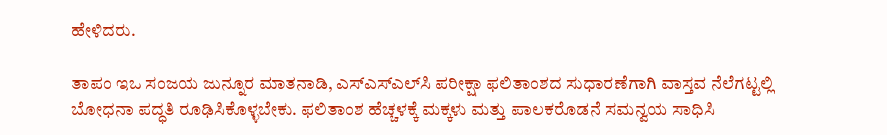ಹೇಳಿದರು.

ತಾಪಂ ಇಒ ಸಂಜಯ ಜುನ್ನೂರ ಮಾತನಾಡಿ, ಎಸ್‌ಎಸ್‌ಎಲ್‌ಸಿ ಪರೀಕ್ಷಾ ಫಲಿತಾಂಶದ ಸುಧಾರಣೆಗಾಗಿ ವಾಸ್ತವ ನೆಲೆಗಟ್ಟಲ್ಲಿ ಬೋಧನಾ ಪದ್ಧತಿ ರೂಢಿಸಿಕೊಳ್ಳಬೇಕು. ಫಲಿತಾಂಶ ಹೆಚ್ಚಳಕ್ಕೆ ಮಕ್ಕಳು ಮತ್ತು ಪಾಲಕರೊಡನೆ ಸಮನ್ವಯ ಸಾಧಿಸಿ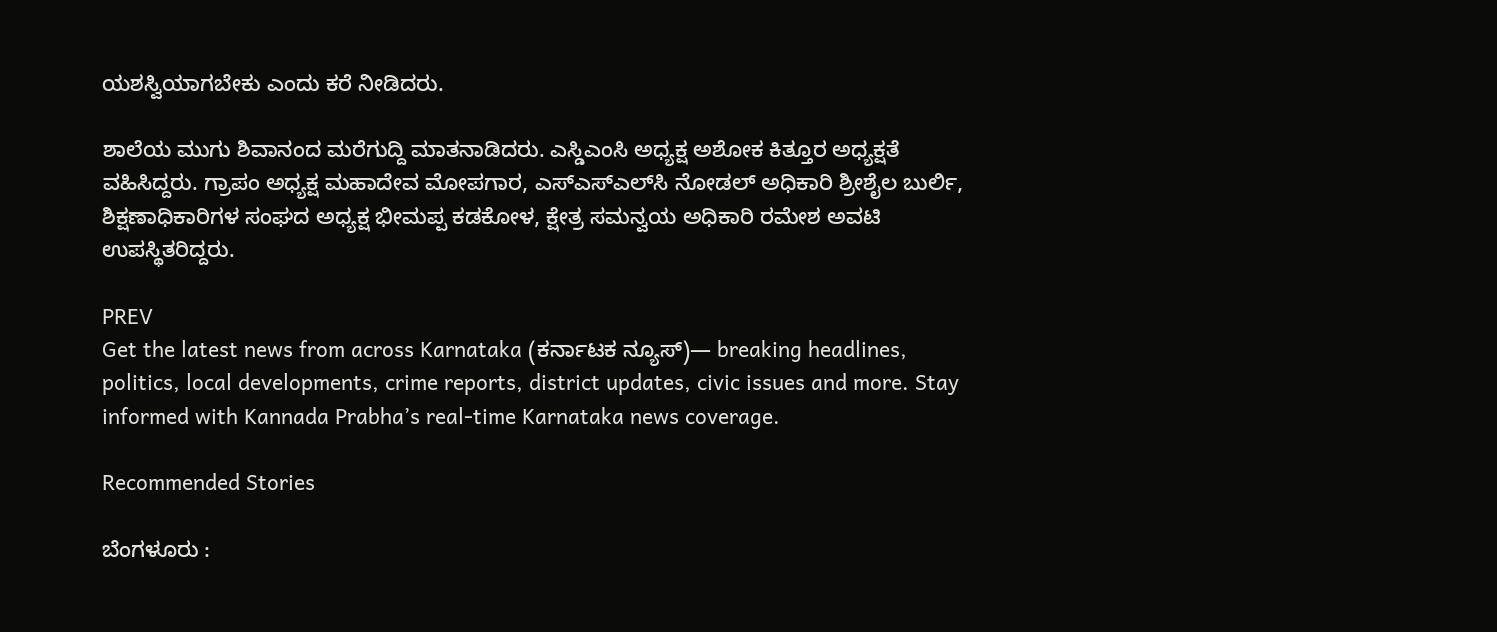ಯಶಸ್ವಿಯಾಗಬೇಕು ಎಂದು ಕರೆ ನೀಡಿದರು.

ಶಾಲೆಯ ಮುಗು ಶಿವಾನಂದ ಮರೆಗುದ್ದಿ ಮಾತನಾಡಿದರು. ಎಸ್ಡಿಎಂಸಿ ಅಧ್ಯಕ್ಷ ಅಶೋಕ ಕಿತ್ತೂರ ಅಧ್ಯಕ್ಷತೆ ವಹಿಸಿದ್ದರು. ಗ್ರಾಪಂ ಅಧ್ಯಕ್ಷ ಮಹಾದೇವ ಮೋಪಗಾರ, ಎಸ್‌ಎಸ್‌ಎಲ್‌ಸಿ ನೋಡಲ್ ಅಧಿಕಾರಿ ಶ್ರೀಶೈಲ ಬುರ್ಲಿ, ಶಿಕ್ಷಣಾಧಿಕಾರಿಗಳ ಸಂಘದ ಅಧ್ಯಕ್ಷ ಭೀಮಪ್ಪ ಕಡಕೋಳ, ಕ್ಷೇತ್ರ ಸಮನ್ವಯ ಅಧಿಕಾರಿ ರಮೇಶ ಅವಟಿ ಉಪಸ್ಥಿತರಿದ್ದರು.

PREV
Get the latest news from across Karnataka (ಕರ್ನಾಟಕ ನ್ಯೂಸ್)— breaking headlines, politics, local developments, crime reports, district updates, civic issues and more. Stay informed with Kannada Prabha’s real‑time Karnataka news coverage.

Recommended Stories

ಬೆಂಗಳೂರು :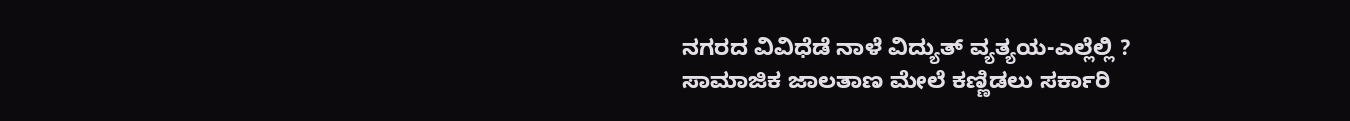ನಗರದ ವಿವಿಧೆಡೆ ನಾಳೆ ವಿದ್ಯುತ್ ವ್ಯತ್ಯಯ-ಎಲ್ಲೆಲ್ಲಿ ?
ಸಾಮಾಜಿಕ ಜಾಲತಾಣ ಮೇಲೆ ಕಣ್ಣಿಡಲು ಸರ್ಕಾರಿ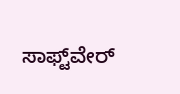ಸಾಫ್ಟ್‌ವೇರ್‌